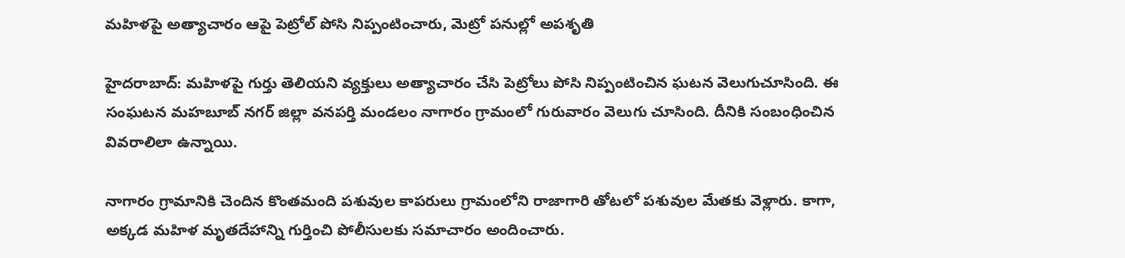మహిళపై అత్యాచారం ఆపై పెట్రోల్ పోసి నిప్పంటించారు, మెట్రో పనుల్లో అపశృతి

హైదరాబాద్: మహిళపై గుర్తు తెలియని వ్యక్తులు అత్యాచారం చేసి పెట్రోలు పోసి నిప్పంటించిన ఘటన వెలుగుచూసింది. ఈ సంఘటన మహబూబ్ నగర్ జిల్లా వనపర్తి మండలం నాగారం గ్రామంలో గురువారం వెలుగు చూసింది. దీనికి సంబంధించిన వివరాలిలా ఉన్నాయి.

నాగారం గ్రామానికి చెందిన కొంతమంది పశువుల కాపరులు గ్రామంలోని రాజాగారి తోటలో పశువుల మేతకు వెళ్లారు. కాగా, అక్కడ మహిళ మృతదేహాన్ని గుర్తించి పోలీసులకు సమాచారం అందించారు.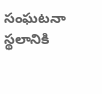సంఘటనా స్థలానికి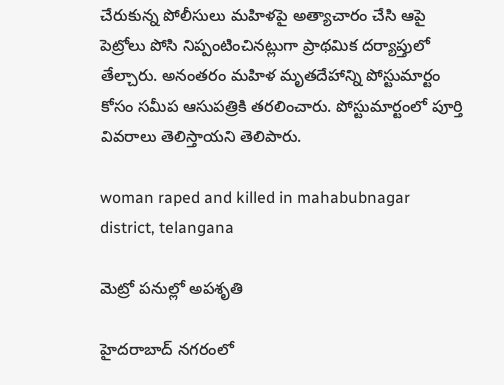చేరుకున్న పోలీసులు మహిళపై అత్యాచారం చేసి ఆపై పెట్రోలు పోసి నిప్పంటించినట్లుగా ప్రాథమిక దర్యాప్తులో తేల్చారు. అనంతరం మహిళ మృతదేహాన్ని పోస్టుమార్టం కోసం సమీప ఆసుపత్రికి తరలించారు. పోస్టుమార్టంలో పూర్తి వివరాలు తెలిస్తాయని తెలిపారు.

woman raped and killed in mahabubnagar district, telangana

మెట్రో పనుల్లో అపశృతి

హైదరాబాద్ నగరంలో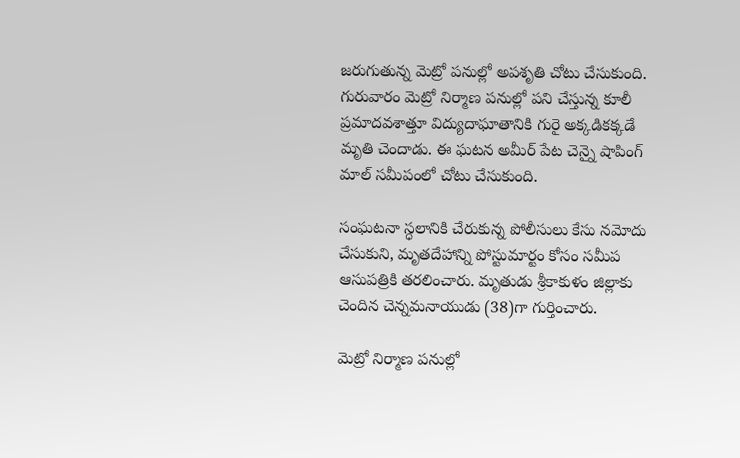జరుగుతున్న మెట్రో పనుల్లో అపశృతి చోటు చేసుకుంది. గురువారం మెట్రో నిర్మాణ పనుల్లో పని చేస్తున్న కూలీ ప్రమాదవశాత్తూ విద్యుదాఘాతానికి గురై అక్కడికక్కడే మృతి చెందాడు. ఈ ఘటన అమీర్ పేట చెన్నై షాపింగ్ మాల్ సమీపంలో చోటు చేసుకుంది.

సంఘటనా స్ధలానికి చేరుకున్న పోలీసులు కేసు నమోదు చేసుకుని, మృతదేహాన్ని పోస్టుమార్టం కోసం సమీప ఆసుపత్రికి తరలించారు. మృతుడు శ్రీకాకుళం జిల్లాకు చెందిన చెన్నమనాయుడు (38)గా గుర్తించారు.

మెట్రో నిర్మాణ పనుల్లో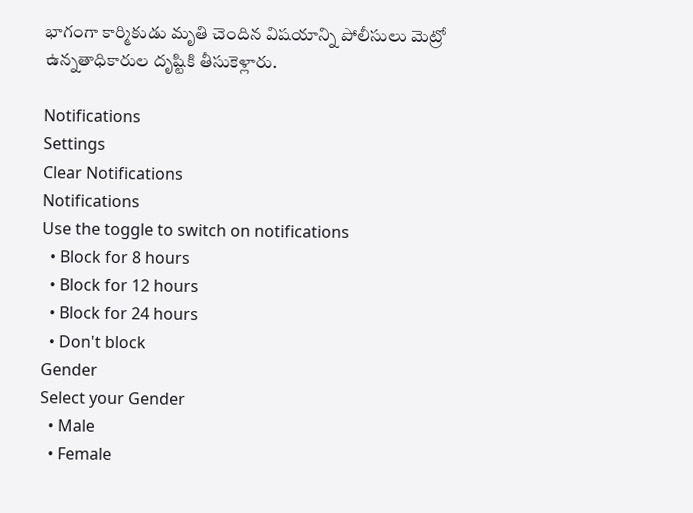భాగంగా కార్మికుడు మృతి చెందిన విషయాన్ని పోలీసులు మెట్రో ఉన్నతాధికారుల దృష్టికి తీసుకెళ్లారు.

Notifications
Settings
Clear Notifications
Notifications
Use the toggle to switch on notifications
  • Block for 8 hours
  • Block for 12 hours
  • Block for 24 hours
  • Don't block
Gender
Select your Gender
  • Male
  • Female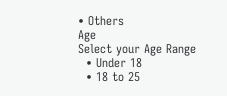• Others
Age
Select your Age Range
  • Under 18
  • 18 to 25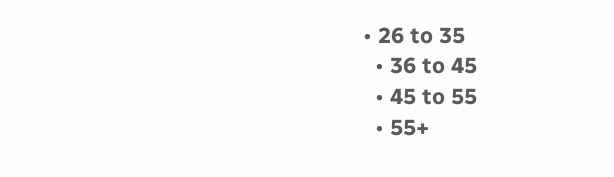• 26 to 35
  • 36 to 45
  • 45 to 55
  • 55+